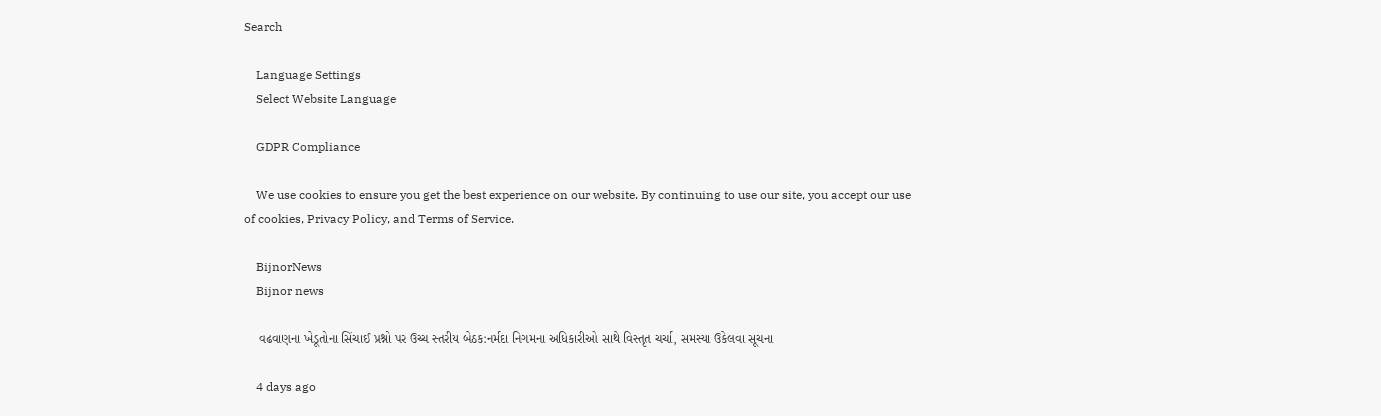Search

    Language Settings
    Select Website Language

    GDPR Compliance

    We use cookies to ensure you get the best experience on our website. By continuing to use our site, you accept our use of cookies, Privacy Policy, and Terms of Service.

    BijnorNews
    Bijnor news

    વઢવાણના ખેડૂતોના સિંચાઈ પ્રશ્નો પર ઉચ્ચ સ્તરીય બેઠક:નર્મદા નિગમના અધિકારીઓ સાથે વિસ્તૃત ચર્ચા, સમસ્યા ઉકેલવા સૂચના

    4 days ago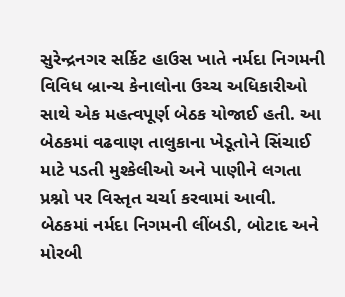સુરેન્દ્રનગર સર્કિટ હાઉસ ખાતે નર્મદા નિગમની વિવિધ બ્રાન્ચ કેનાલોના ઉચ્ચ અધિકારીઓ સાથે એક મહત્વપૂર્ણ બેઠક યોજાઈ હતી. આ બેઠકમાં વઢવાણ તાલુકાના ખેડૂતોને સિંચાઈ માટે પડતી મુશ્કેલીઓ અને પાણીને લગતા પ્રશ્નો પર વિસ્તૃત ચર્ચા કરવામાં આવી. બેઠકમાં નર્મદા નિગમની લીંબડી, બોટાદ અને મોરબી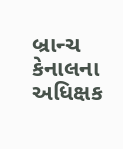બ્રાન્ચ કેનાલના અધિક્ષક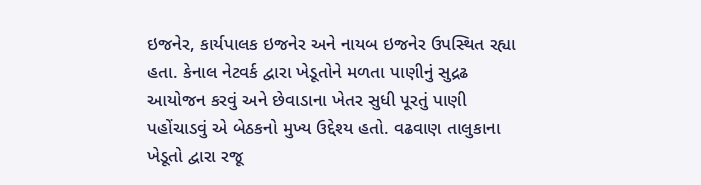ઇજનેર, કાર્યપાલક ઇજનેર અને નાયબ ઇજનેર ઉપસ્થિત રહ્યા હતા. કેનાલ નેટવર્ક દ્વારા ખેડૂતોને મળતા પાણીનું સુદ્રઢ આયોજન કરવું અને છેવાડાના ખેતર સુધી પૂરતું પાણી પહોંચાડવું એ બેઠકનો મુખ્ય ઉદ્દેશ્ય હતો. વઢવાણ તાલુકાના ખેડૂતો દ્વારા રજૂ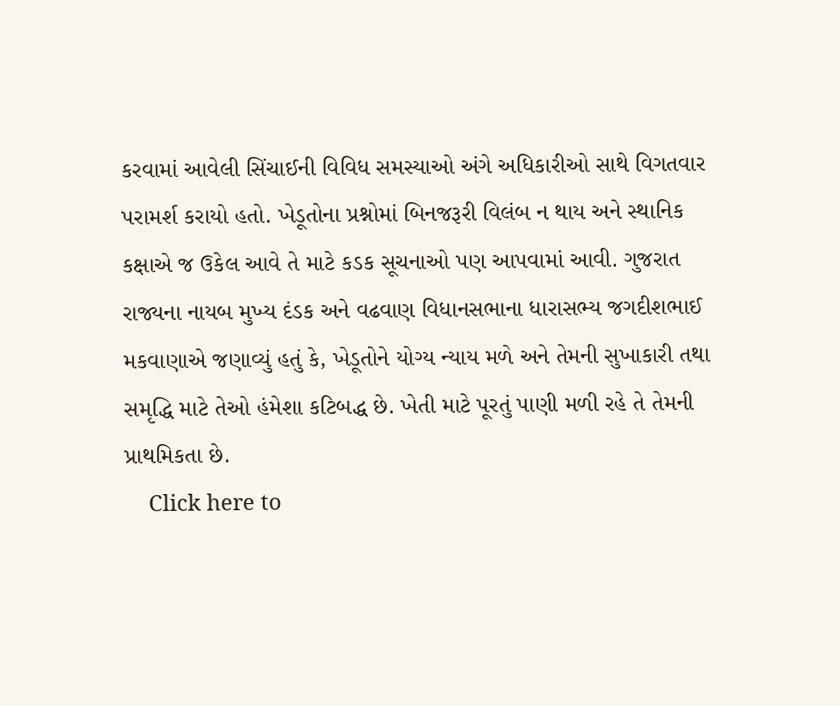કરવામાં આવેલી સિંચાઈની વિવિધ સમસ્યાઓ અંગે અધિકારીઓ સાથે વિગતવાર પરામર્શ કરાયો હતો. ખેડૂતોના પ્રશ્નોમાં બિનજરૂરી વિલંબ ન થાય અને સ્થાનિક કક્ષાએ જ ઉકેલ આવે તે માટે કડક સૂચનાઓ પણ આપવામાં આવી. ગુજરાત રાજ્યના નાયબ મુખ્ય દંડક અને વઢવાણ વિધાનસભાના ધારાસભ્ય જગદીશભાઈ મકવાણાએ જણાવ્યું હતું કે, ખેડૂતોને યોગ્ય ન્યાય મળે અને તેમની સુખાકારી તથા સમૃદ્ધિ માટે તેઓ હંમેશા કટિબદ્ધ છે. ખેતી માટે પૂરતું પાણી મળી રહે તે તેમની પ્રાથમિકતા છે.
    Click here to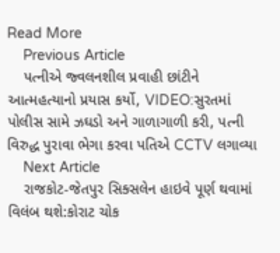Read More
    Previous Article
    પત્નીએ જ્વલનશીલ પ્રવાહી છાંટીને આત્મહત્યાનો પ્રયાસ કર્યો, VIDEO:સુરતમાં પોલીસ સામે ઝઘડો અને ગાળાગાળી કરી, પત્ની વિરુદ્ધ પુરાવા ભેગા કરવા પતિએ CCTV લગાવ્યા
    Next Article
    રાજકોટ-જેતપુર સિક્સલેન હાઇવે પૂર્ણ થવામાં વિલંબ થશે:કોરાટ ચોક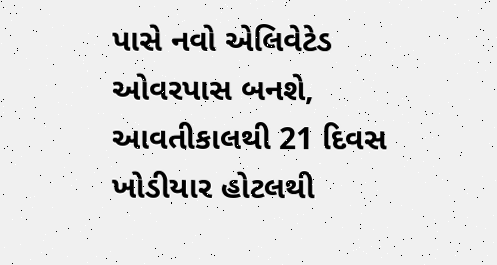પાસે નવો એલિવેટેડ ઓવરપાસ બનશે, આવતીકાલથી 21 દિવસ ખોડીયાર હોટલથી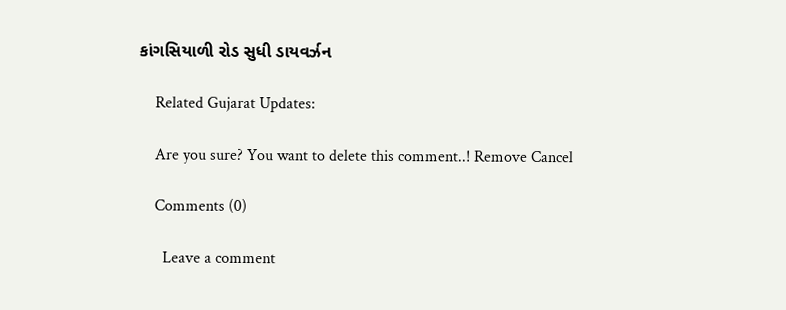કાંગસિયાળી રોડ સુધી ડાયવર્ઝન

    Related Gujarat Updates:

    Are you sure? You want to delete this comment..! Remove Cancel

    Comments (0)

      Leave a comment